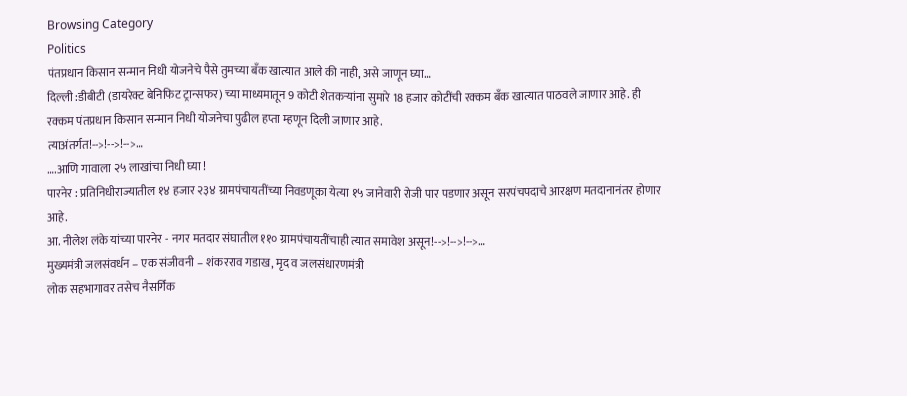Browsing Category
Politics
पंतप्रधान किसान सन्मान निधी योजनेचे पैसे तुमच्या बँक खात्यात आले की नाही, असे जाणून घ्या…
दिल्ली :डीबीटी (डायरेक्ट बेनिफिट ट्रान्सफर) च्या माध्यमातून 9 कोटी शेतकऱ्यांना सुमारे 18 हजार कोटींची रक्कम बँक खात्यात पाठवले जाणार आहे. ही रक्कम पंतप्रधान किसान सन्मान निधी योजनेचा पुढील हप्ता म्हणून दिली जाणार आहे.
त्याअंतर्गत!-->!-->!-->…
….आणि गावाला २५ लाखांचा निधी घ्या !
पारनेर : प्रतिनिधीराज्यातील १४ हजार २३४ ग्रामपंचायतींच्या निवडणूका येत्या १५ जानेवारी रोजी पार पडणार असून सरपंचपदाचे आरक्षण मतदानानंतर होणार आहे.
आ. नीलेश लंके यांच्या पारनेर - नगर मतदार संघातील ११० ग्रामपंचायतींचाही त्यात समावेश असून!-->!-->!-->…
मुख्यमंत्री जलसंवर्धन – एक संजीवनी – शंकरराव गडाख, मृद व जलसंधारणमंत्री
लोक सहभागावर तसेच नैसर्गिक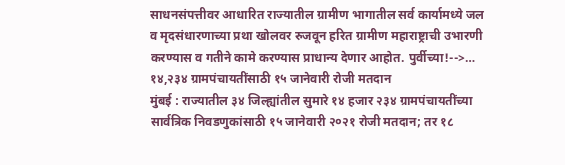साधनसंपत्तीवर आधारित राज्यातील ग्रामीण भागातील सर्व कार्यामध्ये जल व मृदसंधारणाच्या प्रथा खोलवर रुजवून हरित ग्रामीण महाराष्ट्राची उभारणी करण्यास व गतीने कामे करण्यास प्राधान्य देणार आहोत. पुर्वीच्या!-->…
१४,२३४ ग्रामपंचायतींसाठी १५ जानेवारी रोजी मतदान
मुंबई : राज्यातील ३४ जिल्ह्यांतील सुमारे १४ हजार २३४ ग्रामपंचायतींच्या सार्वत्रिक निवडणुकांसाठी १५ जानेवारी २०२१ रोजी मतदान; तर १८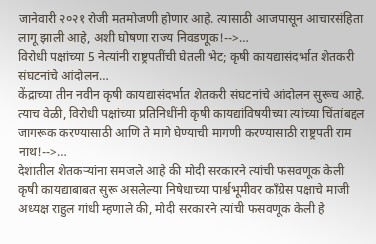जानेवारी २०२१ रोजी मतमोजणी होणार आहे. त्यासाठी आजपासून आचारसंहिता लागू झाली आहे, अशी घोषणा राज्य निवडणूक!-->…
विरोधी पक्षांच्या 5 नेत्यांनी राष्ट्रपतींची घेतली भेट; कृषी कायद्यासंदर्भात शेतकरी संघटनांचे आंदोलन…
केंद्राच्या तीन नवीन कृषी कायद्यासंदर्भात शेतकरी संघटनांचे आंदोलन सुरूच आहे. त्याच वेळी, विरोधी पक्षांच्या प्रतिनिधींनी कृषी कायद्यांविषयीच्या त्यांच्या चिंतांबद्दल जागरूक करण्यासाठी आणि ते मागे घेण्याची मागणी करण्यासाठी राष्ट्रपती राम नाथ!-->…
देशातील शेतकऱ्यांना समजले आहे की मोदी सरकारने त्यांची फसवणूक केली
कृषी कायद्याबाबत सुरू असलेल्या निषेधाच्या पार्श्वभूमीवर कॉंग्रेस पक्षाचे माजी अध्यक्ष राहुल गांधी म्हणाले की, मोदी सरकारने त्यांची फसवणूक केली हे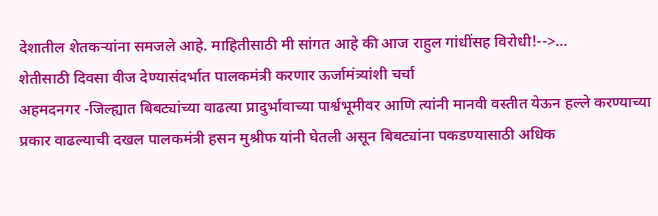देशातील शेतकऱ्यांना समजले आहे. माहितीसाठी मी सांगत आहे की आज राहुल गांधींसह विरोधी!-->…
शेतीसाठी दिवसा वीज देण्यासंदर्भात पालकमंत्री करणार ऊर्जामंत्र्यांशी चर्चा
अहमदनगर -जिल्ह्यात बिबट्यांच्या वाढत्या प्रादुर्भावाच्या पार्श्वभूमीवर आणि त्यांनी मानवी वस्तीत येऊन हल्ले करण्याच्या प्रकार वाढल्याची दखल पालकमंत्री हसन मुश्रीफ यांनी घेतली असून बिबट्यांना पकडण्यासाठी अधिक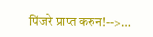पिंजरे प्राप्त करुन!-->…